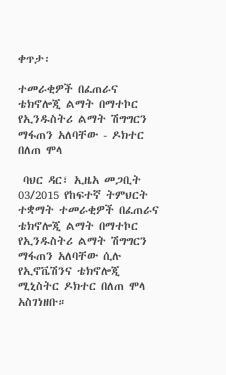ቀጥታ፡

ተመራቂዎች በፈጠራና ቴክኖሎጂ ልማት በማተኮር የኢንዱስትሪ ልማት ሽግግርን ማፋጠን አለባቸው - ዶክተር በለጠ ሞላ

 ባህር ዳር፣ ኢዜአ መጋቢት 03/2015 የከፍተኛ ትምህርት ተቋማት ተመራቂዎች በፈጠራና ቴክኖሎጂ ልማት በማተኮር የኢንዱስትሪ ልማት ሽግግርን ማፋጠን አለባቸው ሲሉ  የኢኖቬሽንና ቴክኖሎጂ ሚኒስትር ዶክተር በለጠ ሞላ አስገነዘቡ።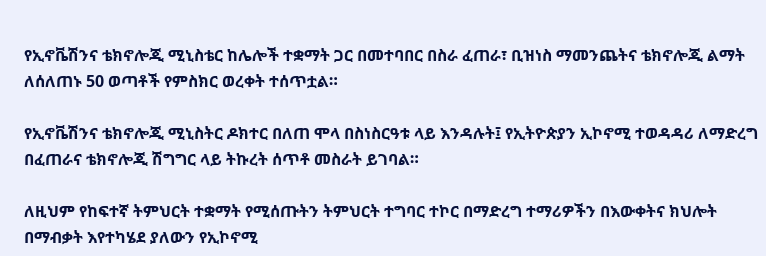የኢኖቬሽንና ቴክኖሎጂ ሚኒስቴር ከሌሎች ተቋማት ጋር በመተባበር በስራ ፈጠራ፣ ቢዝነስ ማመንጨትና ቴክኖሎጂ ልማት ለሰለጠኑ 50 ወጣቶች የምስክር ወረቀት ተሰጥቷል።

የኢኖቬሽንና ቴክኖሎጂ ሚኒስትር ዶክተር በለጠ ሞላ በስነስርዓቱ ላይ እንዳሉት፤ የኢትዮጵያን ኢኮኖሚ ተወዳዳሪ ለማድረግ በፈጠራና ቴክኖሎጂ ሽግግር ላይ ትኩረት ሰጥቶ መስራት ይገባል።

ለዚህም የከፍተኛ ትምህርት ተቋማት የሚሰጡትን ትምህርት ተግባር ተኮር በማድረግ ተማሪዎችን በእውቀትና ክህሎት በማብቃት እየተካሄደ ያለውን የኢኮኖሚ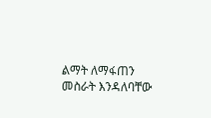ልማት ለማፋጠን መስራት እንዳለባቸው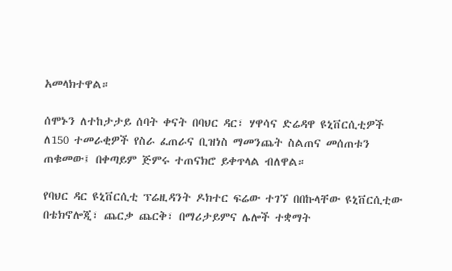አመላክተዋል።

ሰሞኑን ለተከታታይ ሰባት ቀናት በባህር ዳር፣ ሃዋሳና ድሬዳዋ ዩኒቨርሲቲዎች ለ150 ተመራቂዎች የስራ ፈጠራና ቢዝነስ ማመንጨት ስልጠና መሰጠቱን ጠቁመው፤ በቀጣይም ጅምሩ ተጠናክሮ ይቀጥላል ብለዋል።

የባህር ዳር ዩኒቨርሲቲ ፕሬዚዳንት ዶክተር ፍሬው ተገኘ በበኩላቸው ዩኒቨርሲቲው በቴክኖሎጂ፣ ጨርቃ ጨርቅ፣ በማሪታይምና ሌሎች ተቋማት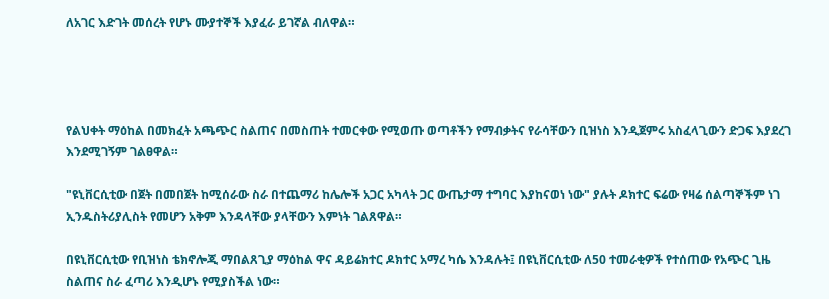ለአገር እድገት መሰረት የሆኑ ሙያተኞች እያፈራ ይገኛል ብለዋል።




የልህቀት ማዕከል በመክፈት አጫጭር ስልጠና በመስጠት ተመርቀው የሚወጡ ወጣቶችን የማብቃትና የራሳቸውን ቢዝነስ እንዲጀምሩ አስፈላጊውን ድጋፍ እያደረገ እንደሚገኝም ገልፀዋል።

"ዩኒቨርሲቲው በጀት በመበጀት ከሚሰራው ስራ በተጨማሪ ከሌሎች አጋር አካላት ጋር ውጤታማ ተግባር እያከናወነ ነው" ያሉት ዶክተር ፍሬው የዛሬ ሰልጣኞችም ነገ ኢንዱስትሪያሊስት የመሆን አቅም እንዳላቸው ያላቸውን እምነት ገልጸዋል።

በዩኒቨርሲቲው የቢዝነስ ቴክኖሎጂ ማበልጸጊያ ማዕከል ዋና ዳይሬክተር ዶክተር አማረ ካሴ እንዳሉት፤ በዩኒቨርሲቲው ለ50 ተመራቂዎች የተሰጠው የአጭር ጊዜ ስልጠና ስራ ፈጣሪ እንዲሆኑ የሚያስችል ነው።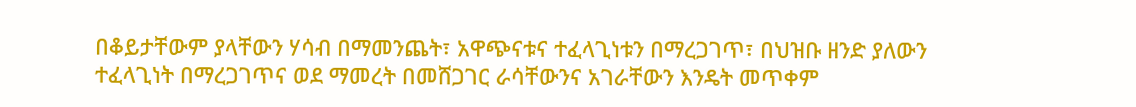በቆይታቸውም ያላቸውን ሃሳብ በማመንጨት፣ አዋጭናቱና ተፈላጊነቱን በማረጋገጥ፣ በህዝቡ ዘንድ ያለውን ተፈላጊነት በማረጋገጥና ወደ ማመረት በመሸጋገር ራሳቸውንና አገራቸውን እንዴት መጥቀም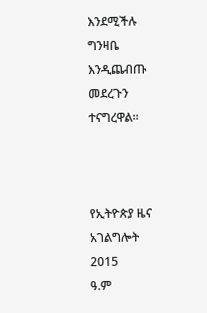እንደሚችሉ ግንዛቤ እንዲጨብጡ መደረጉን ተናግረዋል።



የኢትዮጵያ ዜና አገልግሎት
2015
ዓ.ም